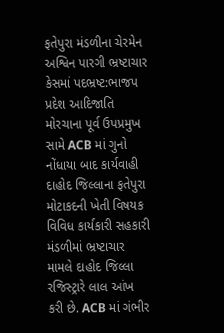ફતેપુરા મંડળીના ચેરમેન અશ્વિન પારગી ભ્રષ્ટાચાર કેસમાં પદભ્રષ્ટ:ભાજપ પ્રદેશ આદિજાતિ મોરચાના પૂર્વ ઉપપ્રમુખ સામે ACB માં ગુનો નોંધાયા બાદ કાર્યવાહી
દાહોદ જિલ્લાના ફતેપુરા મોટાકદની ખેતી વિષયક વિવિધ કાર્યકારી સહકારી મંડળીમાં ભ્રષ્ટાચાર મામલે દાહોદ જિલ્લા રજિસ્ટ્રારે લાલ આંખ કરી છે. ACB માં ગંભીર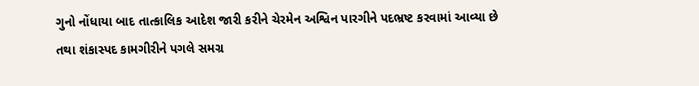ગુનો નોંધાયા બાદ તાત્કાલિક આદેશ જારી કરીને ચેરમેન અશ્વિન પારગીને પદભ્રષ્ટ કરવામાં આવ્યા છે તથા શંકાસ્પદ કામગીરીને પગલે સમગ્ર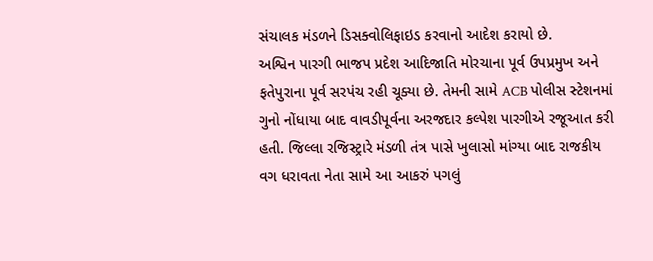સંચાલક મંડળને ડિસક્વોલિફાઇડ કરવાનો આદેશ કરાયો છે.
અશ્વિન પારગી ભાજપ પ્રદેશ આદિજાતિ મોરચાના પૂર્વ ઉપપ્રમુખ અને ફતેપુરાના પૂર્વ સરપંચ રહી ચૂક્યા છે. તેમની સામે ACB પોલીસ સ્ટેશનમાં ગુનો નોંધાયા બાદ વાવડીપૂર્વના અરજદાર કલ્પેશ પારગીએ રજૂઆત કરી હતી. જિલ્લા રજિસ્ટ્રારે મંડળી તંત્ર પાસે ખુલાસો માંગ્યા બાદ રાજકીય વગ ધરાવતા નેતા સામે આ આકરું પગલું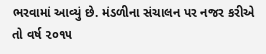ભરવામાં આવ્યું છે. મંડળીના સંચાલન પર નજર કરીએ તો વર્ષ ૨૦૧૫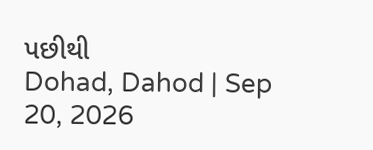પછીથી
Dohad, Dahod | Sep 20, 2026